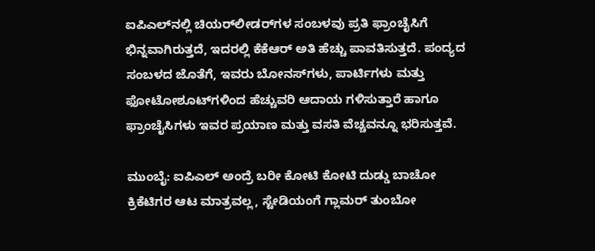ಐಪಿಎಲ್‌ನಲ್ಲಿ ಚಿಯರ್‌ಲೀಡರ್‌ಗಳ ಸಂಬಳವು ಪ್ರತಿ ಫ್ರಾಂಚೈಸಿಗೆ ಭಿನ್ನವಾಗಿರುತ್ತದೆ, ಇದರಲ್ಲಿ ಕೆಕೆಆರ್ ಅತಿ ಹೆಚ್ಚು ಪಾವತಿಸುತ್ತದೆ. ಪಂದ್ಯದ ಸಂಬಳದ ಜೊತೆಗೆ, ಇವರು ಬೋನಸ್‌ಗಳು, ಪಾರ್ಟಿಗಳು ಮತ್ತು ಫೋಟೋಶೂಟ್‌ಗಳಿಂದ ಹೆಚ್ಚುವರಿ ಆದಾಯ ಗಳಿಸುತ್ತಾರೆ ಹಾಗೂ ಫ್ರಾಂಚೈಸಿಗಳು ಇವರ ಪ್ರಯಾಣ ಮತ್ತು ವಸತಿ ವೆಚ್ಚವನ್ನೂ ಭರಿಸುತ್ತವೆ.

ಮುಂಬೈ: ಐಪಿಎಲ್ ಅಂದ್ರೆ ಬರೀ ಕೋಟಿ ಕೋಟಿ ದುಡ್ಡು ಬಾಚೋ ಕ್ರಿಕೆಟಿಗರ ಆಟ ಮಾತ್ರವಲ್ಲ, ಸ್ಟೇಡಿಯಂಗೆ ಗ್ಲಾಮರ್ ತುಂಬೋ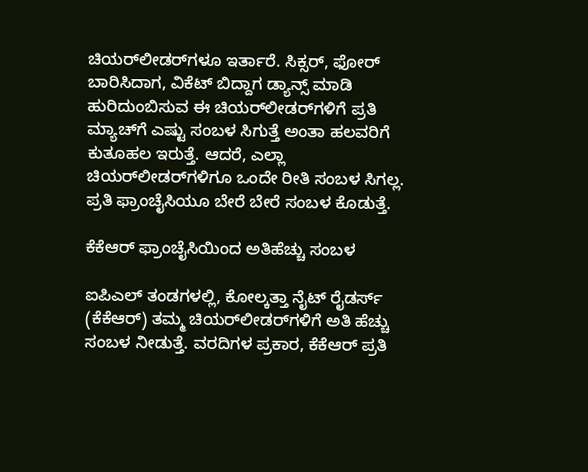ಚಿಯರ್‌ಲೀಡರ್‌ಗಳೂ ಇರ್ತಾರೆ. ಸಿಕ್ಸರ್‌, ಫೋರ್‌ ಬಾರಿಸಿದಾಗ, ವಿಕೆಟ್‌ ಬಿದ್ದಾಗ ಡ್ಯಾನ್ಸ್‌ ಮಾಡಿ ಹುರಿದುಂಬಿಸುವ ಈ ಚಿಯರ್‌ಲೀಡರ್‌ಗಳಿಗೆ ಪ್ರತಿ ಮ್ಯಾಚ್‌ಗೆ ಎಷ್ಟು ಸಂಬಳ ಸಿಗುತ್ತೆ ಅಂತಾ ಹಲವರಿಗೆ ಕುತೂಹಲ ಇರುತ್ತೆ. ಆದರೆ, ಎಲ್ಲಾ ಚಿಯರ್‌ಲೀಡರ್‌ಗಳಿಗೂ ಒಂದೇ ರೀತಿ ಸಂಬಳ ಸಿಗಲ್ಲ. ಪ್ರತಿ ಫ್ರಾಂಚೈಸಿಯೂ ಬೇರೆ ಬೇರೆ ಸಂಬಳ ಕೊಡುತ್ತೆ.

ಕೆಕೆಆರ್ ಫ್ರಾಂಚೈಸಿಯಿಂದ ಅತಿಹೆಚ್ಚು ಸಂಬಳ

ಐಪಿಎಲ್ ತಂಡಗಳಲ್ಲಿ, ಕೋಲ್ಕತ್ತಾ ನೈಟ್ ರೈಡರ್ಸ್ (ಕೆಕೆಆರ್) ತಮ್ಮ ಚಿಯರ್‌ಲೀಡರ್‌ಗಳಿಗೆ ಅತಿ ಹೆಚ್ಚು ಸಂಬಳ ನೀಡುತ್ತೆ. ವರದಿಗಳ ಪ್ರಕಾರ, ಕೆಕೆಆರ್ ಪ್ರತಿ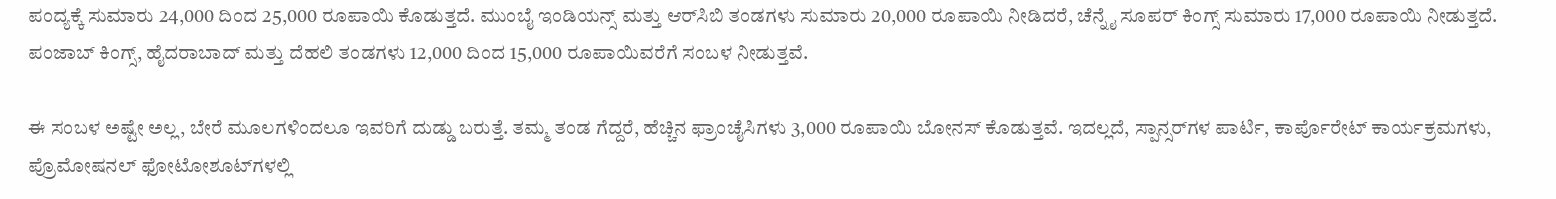ಪಂದ್ಯಕ್ಕೆ ಸುಮಾರು 24,000 ದಿಂದ 25,000 ರೂಪಾಯಿ ಕೊಡುತ್ತದೆ. ಮುಂಬೈ ಇಂಡಿಯನ್ಸ್ ಮತ್ತು ಆರ್‌ಸಿಬಿ ತಂಡಗಳು ಸುಮಾರು 20,000 ರೂಪಾಯಿ ನೀಡಿದರೆ, ಚೆನ್ನೈ ಸೂಪರ್ ಕಿಂಗ್ಸ್ ಸುಮಾರು 17,000 ರೂಪಾಯಿ ನೀಡುತ್ತದೆ. ಪಂಜಾಬ್ ಕಿಂಗ್ಸ್, ಹೈದರಾಬಾದ್ ಮತ್ತು ದೆಹಲಿ ತಂಡಗಳು 12,000 ದಿಂದ 15,000 ರೂಪಾಯಿವರೆಗೆ ಸಂಬಳ ನೀಡುತ್ತವೆ.

ಈ ಸಂಬಳ ಅಷ್ಟೇ ಅಲ್ಲ, ಬೇರೆ ಮೂಲಗಳಿಂದಲೂ ಇವರಿಗೆ ದುಡ್ಡು ಬರುತ್ತೆ. ತಮ್ಮ ತಂಡ ಗೆದ್ದರೆ, ಹೆಚ್ಚಿನ ಫ್ರಾಂಚೈಸಿಗಳು 3,000 ರೂಪಾಯಿ ಬೋನಸ್ ಕೊಡುತ್ತವೆ. ಇದಲ್ಲದೆ, ಸ್ಪಾನ್ಸರ್‌ಗಳ ಪಾರ್ಟಿ, ಕಾರ್ಪೊರೇಟ್ ಕಾರ್ಯಕ್ರಮಗಳು, ಪ್ರೊಮೋಷನಲ್ ಫೋಟೋಶೂಟ್‌ಗಳಲ್ಲಿ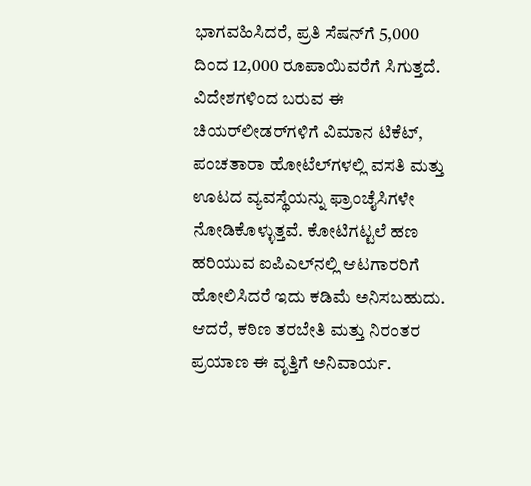ಭಾಗವಹಿಸಿದರೆ, ಪ್ರತಿ ಸೆಷನ್‌ಗೆ 5,000 ದಿಂದ 12,000 ರೂಪಾಯಿವರೆಗೆ ಸಿಗುತ್ತದೆ. ವಿದೇಶಗಳಿಂದ ಬರುವ ಈ ಚಿಯರ್‌ಲೀಡರ್‌ಗಳಿಗೆ ವಿಮಾನ ಟಿಕೆಟ್, ಪಂಚತಾರಾ ಹೋಟೆಲ್‌ಗಳಲ್ಲಿ ವಸತಿ ಮತ್ತು ಊಟದ ವ್ಯವಸ್ಥೆಯನ್ನು ಫ್ರಾಂಚೈಸಿಗಳೇ ನೋಡಿಕೊಳ್ಳುತ್ತವೆ. ಕೋಟಿಗಟ್ಟಲೆ ಹಣ ಹರಿಯುವ ಐಪಿಎಲ್‌ನಲ್ಲಿ ಆಟಗಾರರಿಗೆ ಹೋಲಿಸಿದರೆ ಇದು ಕಡಿಮೆ ಅನಿಸಬಹುದು. ಆದರೆ, ಕಠಿಣ ತರಬೇತಿ ಮತ್ತು ನಿರಂತರ ಪ್ರಯಾಣ ಈ ವೃತ್ತಿಗೆ ಅನಿವಾರ್ಯ.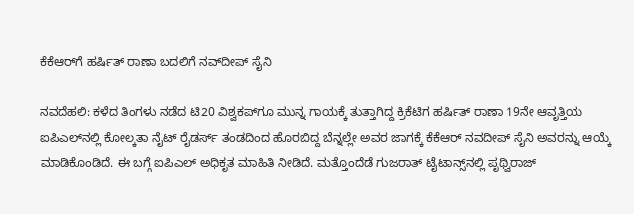ಕೆಕೆಆರ್‌ಗೆ ಹರ್ಷಿತ್‌ ರಾಣಾ ಬದಲಿಗೆ ನವ್‌ದೀಪ್ ಸೈನಿ

ನವದೆಹಲಿ: ಕಳೆದ ತಿಂಗಳು ನಡೆದ ಟಿ20 ವಿಶ್ವಕಪ್‌ಗೂ ಮುನ್ನ ಗಾಯಕ್ಕೆ ತುತ್ತಾಗಿದ್ದ ಕ್ರಿಕೆಟಿಗ ಹರ್ಷಿತ್‌ ರಾಣಾ 19ನೇ ಆವೃತ್ತಿಯ ಐಪಿಎಲ್‌ನಲ್ಲಿ ಕೋಲ್ಕತಾ ನೈಟ್ ರೈಡರ್ಸ್‌ ತಂಡದಿಂದ ಹೊರಬಿದ್ದ ಬೆನ್ನಲ್ಲೇ ಅವರ ಜಾಗಕ್ಕೆ ಕೆಕೆಆರ್‌ ನವದೀಪ್‌ ಸೈನಿ ಅವರನ್ನು ಆಯ್ಕೆ ಮಾಡಿಕೊಂಡಿದೆ. ಈ ಬಗ್ಗೆ ಐಪಿಎಲ್‌ ಅಧಿಕೃತ ಮಾಹಿತಿ ನೀಡಿದೆ. ಮತ್ತೊಂದೆಡೆ ಗುಜರಾತ್‌ ಟೈಟಾನ್ಸ್‌ನಲ್ಲಿ ಪೃಥ್ವಿರಾಜ್‌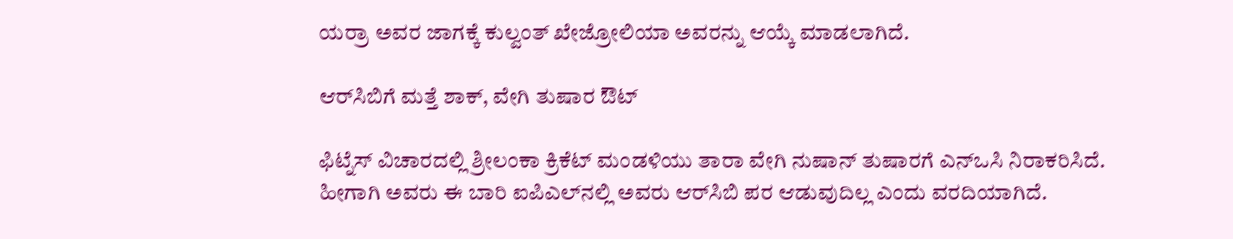ಯರ್ರಾ ಅವರ ಜಾಗಕ್ಕೆ ಕುಲ್ವಂತ್ ಖೇಜ್ರೋಲಿಯಾ ಅವರನ್ನು ಆಯ್ಕೆ ಮಾಡಲಾಗಿದೆ.

ಆರ್‌ಸಿಬಿಗೆ ಮತ್ತೆ ಶಾಕ್, ವೇಗಿ ತುಷಾರ ಔಟ್‌

ಫಿಟ್ನೆಸ್ ವಿಚಾರದಲ್ಲಿ ಶ್ರೀಲಂಕಾ ಕ್ರಿಕೆಟ್‌ ಮಂಡಳಿಯು ತಾರಾ ವೇಗಿ ನುಷಾನ್‌ ತುಷಾರಗೆ ಎನ್‌ಒಸಿ ನಿರಾಕರಿಸಿದೆ. ಹೀಗಾಗಿ ಅವರು ಈ ಬಾರಿ ಐಪಿಎಲ್‌ನಲ್ಲಿ ಅವರು ಆರ್‌ಸಿಬಿ ಪರ ಆಡುವುದಿಲ್ಲ ಎಂದು ವರದಿಯಾಗಿದೆ.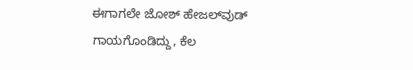ಈಗಾಗಲೇ ಜೋಶ್‌ ಹೇಜಲ್‌ವುಡ್‌ ಗಾಯಗೊಂಡಿದ್ದು, ಕೆಲ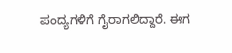ಪಂದ್ಯಗಳಿಗೆ ಗೈರಾಗಲಿದ್ದಾರೆ. ಈಗ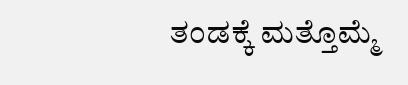ತಂಡಕ್ಕೆ ಮತ್ತೊಮ್ಮೆ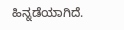ಹಿನ್ನಡೆಯಾಗಿದೆ.